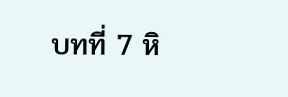บทที่ 7 หิ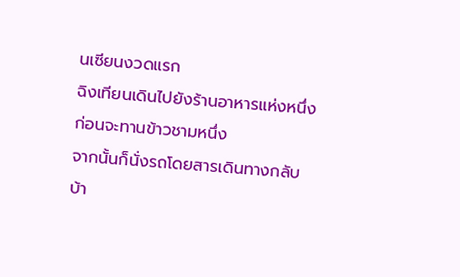นเซียนงวดแรก
ฉิงเทียนเดินไปยังร้านอาหารแห่งหนึ่งก่อนจะทานข้าวชามหนึ่ง
จากนั้นก็นั่งรถโดยสารเดินทางกลับบ้า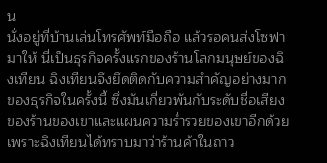น
นั่งอยู่ที่บ้านเล่นโทรศัพท์มือถือ แล้วรอคนส่งโซฟามาให้ นี่เป็นธุรกิจครั้งแรกของร้านโลกมนุษย์ของฉิงเทียน ฉิงเทียนจึงยึดติดกับความสำคัญอย่างมากของธุรกิจในครั้งนี้ ซึ่งมันเกี่ยวพันกับระดับชื่อเสียงของร้านของเขาและแผนความร่ำรวยของเขาอีกด้วย
เพราะฉิงเทียนได้ทราบมาว่าร้านค้าในถาว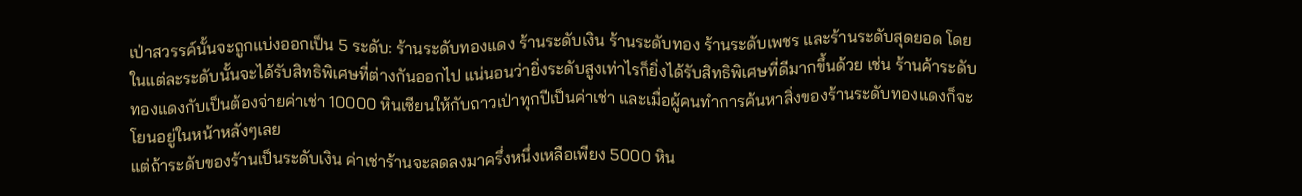เป่าสวรรค์นั้นจะถูกแบ่งออกเป็น 5 ระดับ: ร้านระดับทองแดง ร้านระดับเงิน ร้านระดับทอง ร้านระดับเพชร และร้านระดับสุดยอด โดยในแต่ละระดับนั้นจะได้รับสิทธิพิเศษที่ต่างกันออกไป แน่นอนว่ายิ่งระดับสูงเท่าไรก็ยิ่งได้รับสิทธิพิเศษที่ดีมากขึ้นด้วย เช่น ร้านค้าระดับทองแดงกับเป็นต้องจ่ายค่าเช่า 10000 หินเซียนให้กับถาวเป่าทุกปีเป็นค่าเช่า และเมื่อผู้คนทำการค้นหาสิ่งของร้านระดับทองแดงก็จะโยนอยู่ในหน้าหลังๆเลย
แต่ถ้าระดับของร้านเป็นระดับเงิน ค่าเช่าร้านจะลดลงมาครึ่งหนึ่งเหลือเพียง 5000 หิน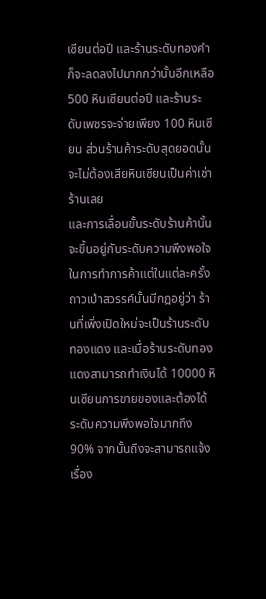เซียนต่อปี และร้านระดับทองคำก็จะลดลงไปมากกว่านั้นอีกเหลือ 500 หินเซียนต่อปี และร้านระดับเพชรจะจ่ายเพียง 100 หินเซียน ส่วนร้านค้าระดับสุดยอดนั้นจะไม่ต้องเสียหินเซียนเป็นค่าเช่าร้านเลย
และการเลื่อนขั้นระดับร้านค้านั้นจะขึ้นอยู่กับระดับความพึงพอใจในการทำการค้าแต่ในแต่ละครั้ง
ถาวเป่าสวรรค์นั้นมีกฎอยู่ว่า ร้านที่เพิ่งเปิดใหม่จะเป็นร้านระดับทองแดง และเมื่อร้านระดับทองแดงสามารถทำเงินได้ 10000 หินเซียนการขายของและต้องได้ระดับความพึงพอใจมากถึง 90% จากนั้นถึงจะสามารถแจ้งเรื่อง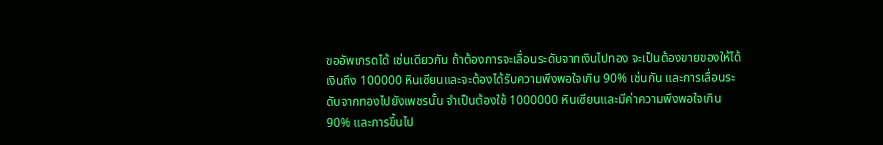ขออัพเกรดได้ เช่นเดียวกัน ถ้าต้องการจะเลื่อนระดับจากเงินไปทอง จะเป็นต้องขายของให้ได้เงินถึง 100000 หินเซียนและจะต้องได้รับความพึงพอใจเกิน 90% เช่นกัน และการเลื่อนระดับจากทองไปยังเพชรนั้น จำเป็นต้องใช้ 1000000 หินเซียนและมีค่าความพึงพอใจเกิน 90% และการขึ้นไป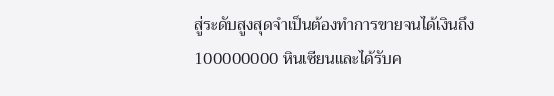สู่ระดับสูงสุดจำเป็นต้องทำการขายจนได้เงินถึง 100000000 หินเซียนและได้รับค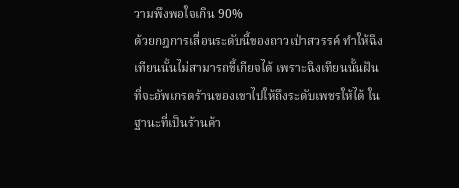วามพึงพอใจเกิน 90%
ด้วยกฎการเลื่อนระดับนี้ของถาวเป่าสวรรค์ ทำให้ฉิงเทียนนั้นไม่สามารถขี้เกียจได้ เพราะฉิงเทียนนั้นฝันที่จะอัพเกรดร้านของเขาไปให้ถึงระดับเพชรให้ได้ ในฐานะที่เป็นร้านค้า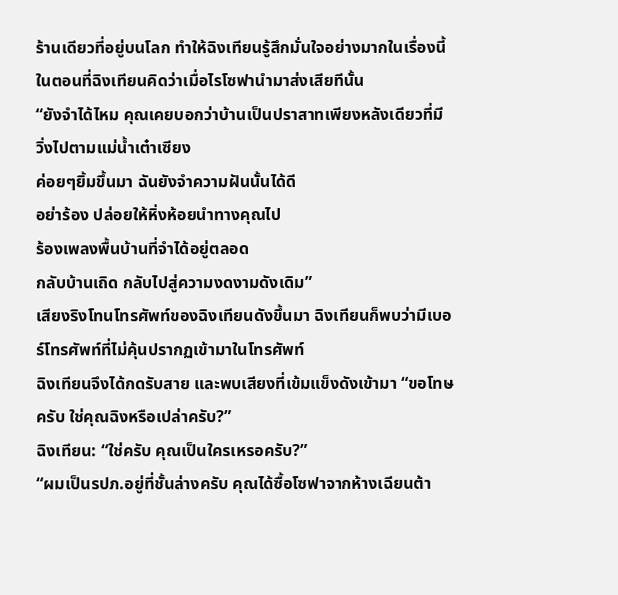ร้านเดียวที่อยู่บนโลก ทำให้ฉิงเทียนรู้สึกมั่นใจอย่างมากในเรื่องนี้
ในตอนที่ฉิงเทียนคิดว่าเมื่อไรโซฟานำมาส่งเสียทีนั้น
“ยังจำได้ไหม คุณเคยบอกว่าบ้านเป็นปราสาทเพียงหลังเดียวที่มี
วิ่งไปตามแม่น้ำเต๋าเซียง
ค่อยๆยิ้มขึ้นมา ฉันยังจำความฝันนั้นได้ดี
อย่าร้อง ปล่อยให้หิ่งห้อยนำทางคุณไป
ร้องเพลงพื้นบ้านที่จำได้อยู่ตลอด
กลับบ้านเถิด กลับไปสู่ความงดงามดังเดิม”
เสียงริงโทนโทรศัพท์ของฉิงเทียนดังขึ้นมา ฉิงเทียนก็พบว่ามีเบอร์โทรศัพท์ที่ไม่คุ้นปรากฏเข้ามาในโทรศัพท์
ฉิงเทียนจึงได้กดรับสาย และพบเสียงที่เข้มแข็งดังเข้ามา “ขอโทษครับ ใช่คุณฉิงหรือเปล่าครับ?”
ฉิงเทียน: “ใช่ครับ คุณเป็นใครเหรอครับ?”
“ผมเป็นรปภ.อยู่ที่ชั้นล่างครับ คุณได้ซื้อโซฟาจากห้างเฉียนต้า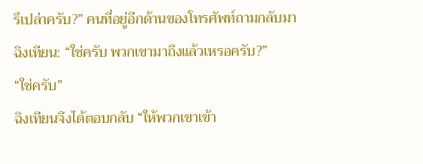รึเปล่าครับ?” คนที่อยู่อีกด้านของโทรศัพท์ถามกลับมา
ฉิงเทียน: “ใช่ครับ พวกเขามาถึงแล้วเหรอครับ?”
“ใช่ครับ”
ฉิงเทียนจึงได้ตอบกลับ “ให้พวกเขาเข้า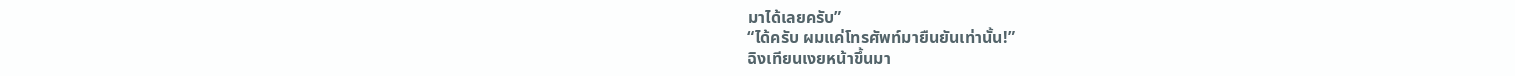มาได้เลยครับ”
“ได้ครับ ผมแค่โทรศัพท์มายืนยันเท่านั้น!”
ฉิงเทียนเงยหน้าขึ้นมา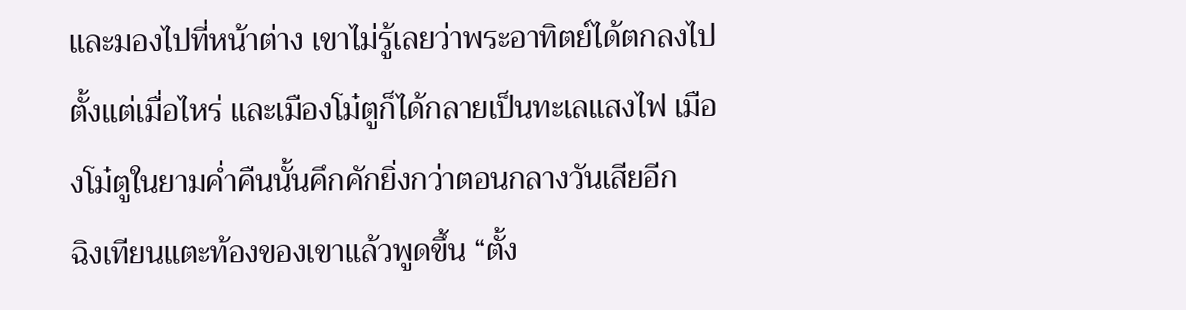และมองไปที่หน้าต่าง เขาไม่รู้เลยว่าพระอาทิตย์ได้ตกลงไปตั้งแต่เมื่อไหร่ และเมืองโม๋ตูก็ได้กลายเป็นทะเลแสงไฟ เมืองโม๋ตูในยามค่ำคืนนั้นคึกคักยิ่งกว่าตอนกลางวันเสียอีก
ฉิงเทียนแตะท้องของเขาแล้วพูดขึ้น “ตั้ง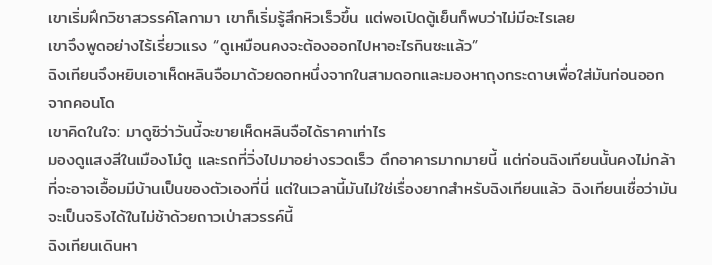เขาเริ่มฝึกวิชาสวรรค์โลกามา เขาก็เริ่มรู้สึกหิวเร็วขึ้น แต่พอเปิดตู้เย็นก็พบว่าไม่มีอะไรเลย
เขาจึงพูดอย่างไร้เรี่ยวแรง “ดูเหมือนคงจะต้องออกไปหาอะไรกินซะแล้ว”
ฉิงเทียนจึงหยิบเอาเห็ดหลินจือมาด้วยดอกหนึ่งจากในสามดอกและมองหาถุงกระดาษเพื่อใส่มันก่อนออกจากคอนโด
เขาคิดในใจ: มาดูซิว่าวันนี้จะขายเห็ดหลินจือได้ราคาเท่าไร
มองดูแสงสีในเมืองโม๋ตู และรถที่วิ่งไปมาอย่างรวดเร็ว ตึกอาคารมากมายนี้ แต่ก่อนฉิงเทียนนั้นคงไม่กล้าที่จะอาจเอื้อมมีบ้านเป็นของตัวเองที่นี่ แต่ในเวลานี้มันไม่ใช่เรื่องยากสำหรับฉิงเทียนแล้ว ฉิงเทียนเชื่อว่ามันจะเป็นจริงได้ในไม่ช้าด้วยถาวเป่าสวรรค์นี้
ฉิงเทียนเดินหา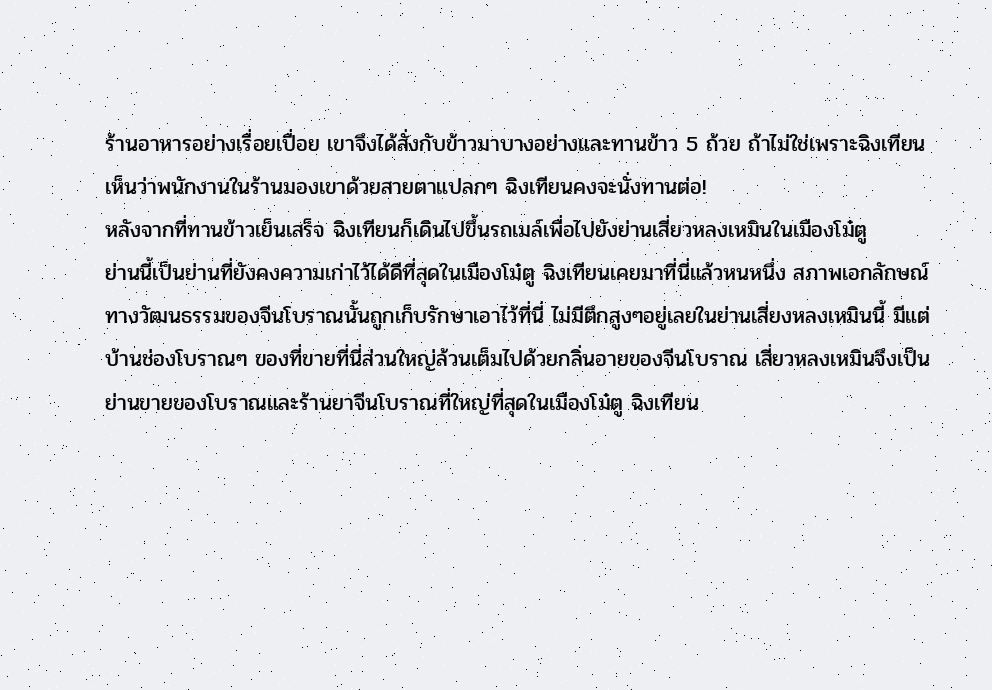ร้านอาหารอย่างเรื่อยเปื่อย เขาจึงได้สั่งกับข้าวมาบางอย่างและทานข้าว 5 ถ้วย ถ้าไม่ใช่เพราะฉิงเทียนเห็นว่าพนักงานในร้านมองเขาด้วยสายตาแปลกๆ ฉิงเทียนคงจะนั่งทานต่อ!
หลังจากที่ทานข้าวเย็นเสร็จ ฉิงเทียนก็เดินไปขึ้นรถเมล์เพื่อไปยังย่านเสี่ยวหลงเหมินในเมืองโม๋ตู
ย่านนี้เป็นย่านที่ยังคงความเก่าไว้ได้ดีที่สุดในเมืองโม๋ตู ฉิงเทียนเคยมาที่นี่แล้วหนหนึ่ง สภาพเอกลักษณ์ทางวัฒนธรรมของจีนโบราณนั้นถูกเก็บรักษาเอาไว้ที่นี่ ไม่มีตึกสูงๆอยู่เลยในย่านเสี่ยงหลงเหมินนี้ มีแต่บ้านช่องโบราณๆ ของที่ขายที่นี่ส่วนใหญ่ล้วนเต็มไปด้วยกลิ่นอายของจีนโบราณ เสี่ยวหลงเหมินจึงเป็นย่านขายของโบราณและร้านยาจีนโบราณที่ใหญ่ที่สุดในเมืองโม๋ตู ฉิงเทียน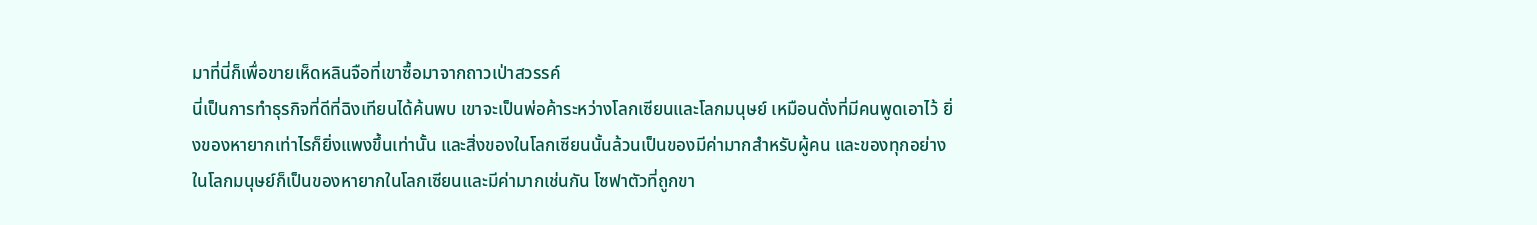มาที่นี่ก็เพื่อขายเห็ดหลินจือที่เขาซื้อมาจากถาวเป่าสวรรค์
นี่เป็นการทำธุรกิจที่ดีที่ฉิงเทียนได้ค้นพบ เขาจะเป็นพ่อค้าระหว่างโลกเซียนและโลกมนุษย์ เหมือนดั่งที่มีคนพูดเอาไว้ ยิ่งของหายากเท่าไรก็ยิ่งแพงขึ้นเท่านั้น และสิ่งของในโลกเซียนนั้นล้วนเป็นของมีค่ามากสำหรับผู้คน และของทุกอย่างในโลกมนุษย์ก็เป็นของหายากในโลกเซียนและมีค่ามากเช่นกัน โซฟาตัวที่ถูกขา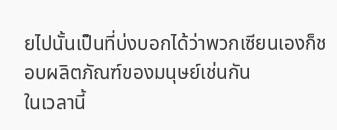ยไปนั้นเป็นที่บ่งบอกได้ว่าพวกเซียนเองก็ชอบผลิตภัณฑ์ของมนุษย์เช่นกัน
ในเวลานี้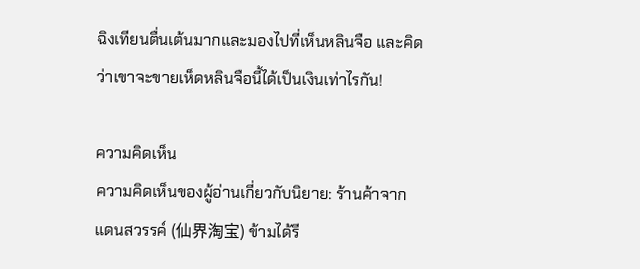ฉิงเทียนตื่นเต้นมากและมองไปที่เห็นหลินจือ และคิดว่าเขาจะขายเห็ดหลินจือนี้ได้เป็นเงินเท่าไรกัน!

ความคิดเห็น
ความคิดเห็นของผู้อ่านเกี่ยวกับนิยาย: ร้านค้าจากแดนสวรรค์ (仙界淘宝) ข้ามได้รี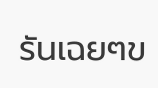รันเฉยๆข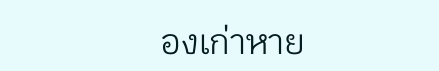องเก่าหาย